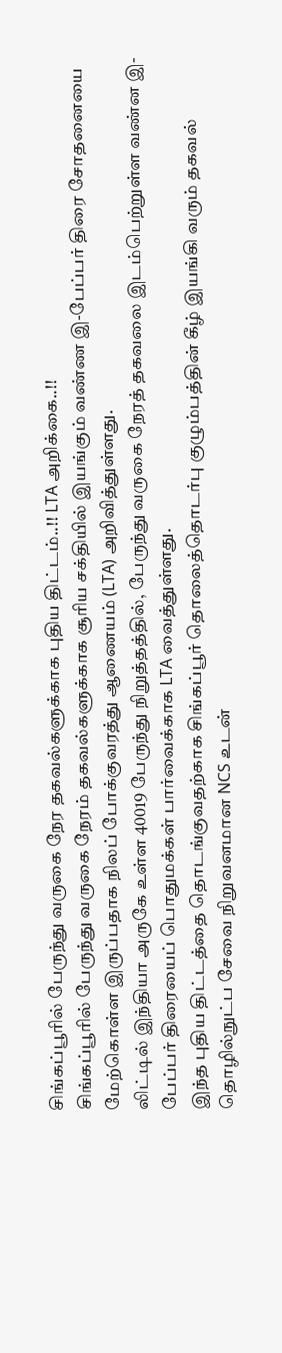சிங்கப்பூரில் பேருந்து வருகை நேர தகவல்களுக்காக புதிய திட்டம்..!! LTA அறிக்கை..!!
சிங்கப்பூரில் பேருந்து வருகை நேரம் தகவல்களுக்காக சூரிய சக்தியில் இயங்கும் வண்ண இ-பேப்பர் திரை சோதனையை மேற்கொள்ள இருப்பதாக நிலப் போக்குவரத்து ஆணையம் (LTA) அறிவித்துள்ளது.
லிட்டில் இந்தியா அருகே உள்ள 40019 பேருந்து நிறுத்தத்தில், பேருந்து வருகை நேரத் தகவலை இடம்பெற்றுள்ள வண்ன இ-பேப்பர் திரையைப் பொதுமக்கள் பார்வைக்காக LTA வைத்துள்ளது.
இந்த புதிய திட்டத்தை தொடங்குவதற்காக சிங்கப்பூர் தொலைத்தொடர்பு குழும்பத்தின் கீழ் இயங்கி வரும் தகவல் தொழில்நுட்ப சேவை நிறுவனமான NCS உடன்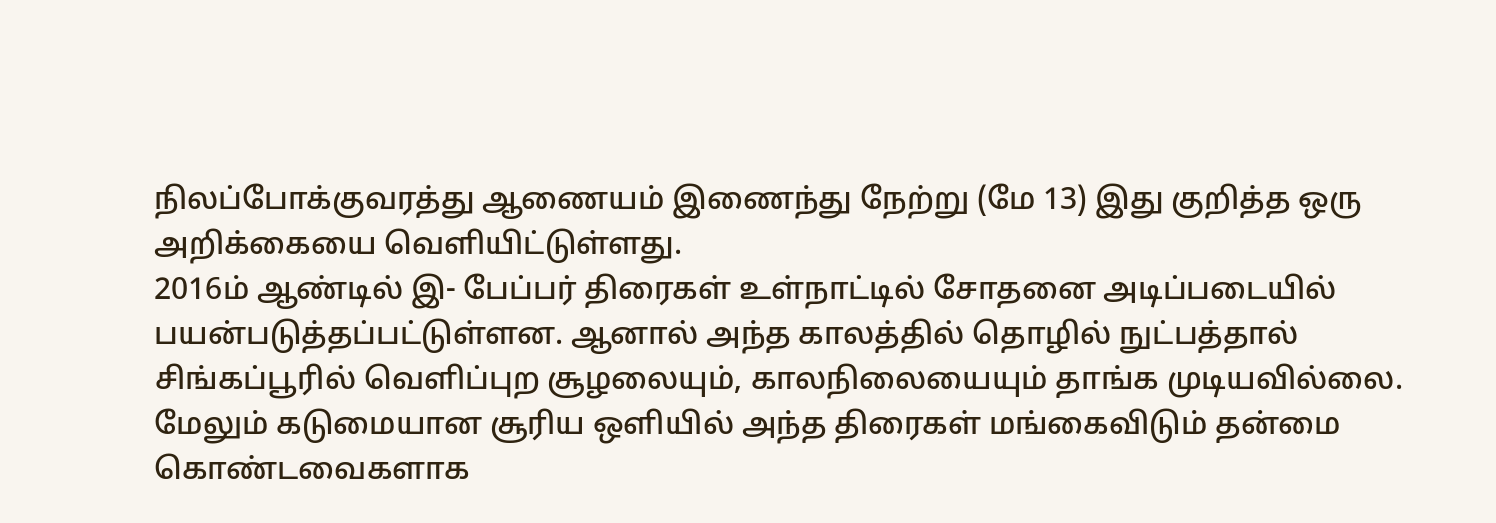நிலப்போக்குவரத்து ஆணையம் இணைந்து நேற்று (மே 13) இது குறித்த ஒரு அறிக்கையை வெளியிட்டுள்ளது.
2016ம் ஆண்டில் இ- பேப்பர் திரைகள் உள்நாட்டில் சோதனை அடிப்படையில் பயன்படுத்தப்பட்டுள்ளன. ஆனால் அந்த காலத்தில் தொழில் நுட்பத்தால் சிங்கப்பூரில் வெளிப்புற சூழலையும், காலநிலையையும் தாங்க முடியவில்லை.
மேலும் கடுமையான சூரிய ஒளியில் அந்த திரைகள் மங்கைவிடும் தன்மை கொண்டவைகளாக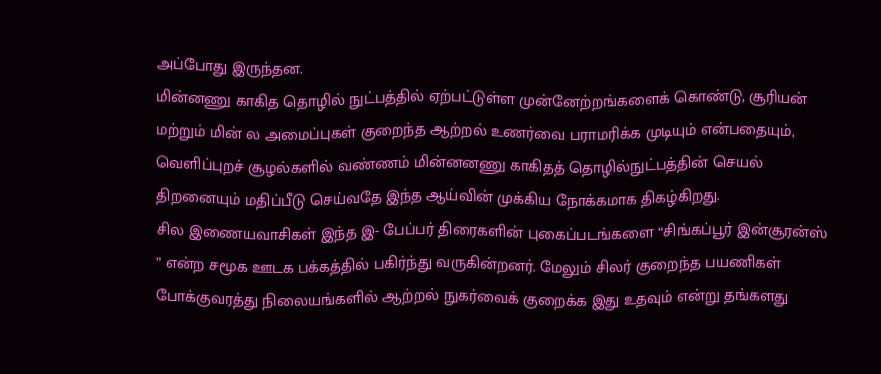அப்போது இருந்தன.
மின்னணு காகித தொழில் நுட்பத்தில் ஏற்பட்டுள்ள முன்னேற்றங்களைக் கொண்டு, சூரியன் மற்றும் மின் ல அமைப்புகள் குறைந்த ஆற்றல் உணர்வை பராமரிக்க முடியும் என்பதையும், வெளிப்புறச் சூழல்களில் வண்ணம் மின்னனணு காகிதத் தொழில்நுட்பத்தின் செயல் திறனையும் மதிப்பீடு செய்வதே இந்த ஆய்வின் முக்கிய நோக்கமாக திகழ்கிறது.
சில இணையவாசிகள் இந்த இ- பேப்பர் திரைகளின் புகைப்படங்களை “சிங்கப்பூர் இன்சூரன்ஸ் ” என்ற சமூக ஊடக பக்கத்தில் பகிர்ந்து வருகின்றனர். மேலும் சிலர் குறைந்த பயணிகள் போக்குவரத்து நிலையங்களில் ஆற்றல் நுகர்வைக் குறைக்க இது உதவும் என்று தங்களது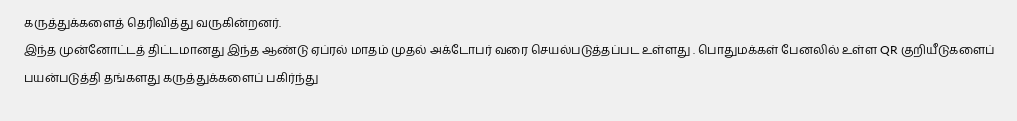கருத்துக்களைத் தெரிவித்து வருகின்றனர்.
இந்த முன்னோட்டத் திட்டமானது இந்த ஆண்டு ஏப்ரல் மாதம் முதல் அக்டோபர் வரை செயல்படுத்தப்பட உள்ளது . பொதுமக்கள் பேனலில் உள்ள QR குறியீடுகளைப் பயன்படுத்தி தங்களது கருத்துக்களைப் பகிர்ந்து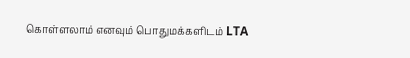கொள்ளலாம் எனவும் பொதுமக்களிடம் LTA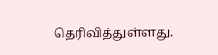தெரிவித்துள்ளது.